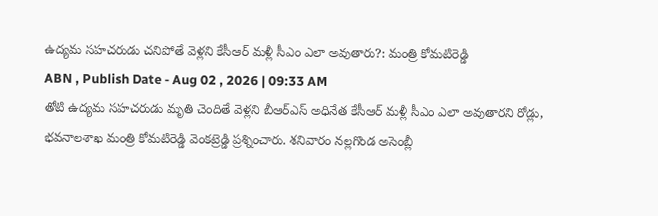ఉద్యమ సహచరుడు చనిపోతే వెళ్లని కేసీఆర్ మళ్లీ సీఎం ఎలా అవుతారు?: మంత్రి కోమటిరెడ్డి
ABN , Publish Date - Aug 02 , 2026 | 09:33 AM
తోటి ఉద్యమ సహచరుడు మృతి చెందితే వెళ్లని బీఆర్ఎస్ అధినేత కేసీఆర్ మళ్లీ సీఎం ఎలా అవుతారని రోడ్లు, భవనాలశాఖ మంత్రి కోమటిరెడ్డి వెంకట్రెడ్డి ప్రశ్నించారు. శనివారం నల్లగొండ అసెంబ్లీ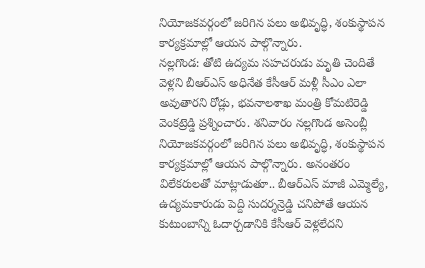నియోజకవర్గంలో జరిగిన పలు అభివృద్ధి, శంకుస్థాపన కార్యక్రమాల్లో ఆయన పాల్గొన్నారు.
నల్లగొండ: తోటి ఉద్యమ సహచరుడు మృతి చెందితే వెళ్లని బీఆర్ఎస్ అధినేత కేసీఆర్ మళ్లీ సీఎం ఎలా అవుతారని రోడ్లు, భవనాలశాఖ మంత్రి కోమటిరెడ్డి వెంకట్రెడ్డి ప్రశ్నించారు. శనివారం నల్లగొండ అసెంబ్లీ నియోజకవర్గంలో జరిగిన పలు అభివృద్ధి, శంకుస్థాపన కార్యక్రమాల్లో ఆయన పాల్గొన్నారు. అనంతరం విలేకరులతో మాట్లాడుతూ.. బీఆర్ఎస్ మాజీ ఎమ్మెల్యే, ఉద్యమకారుడు పెద్ది సుదర్శన్రెడ్డి చనిపోతే ఆయన కుటుంబాన్ని ఓదార్చడానికి కేసీఆర్ వెళ్లలేదని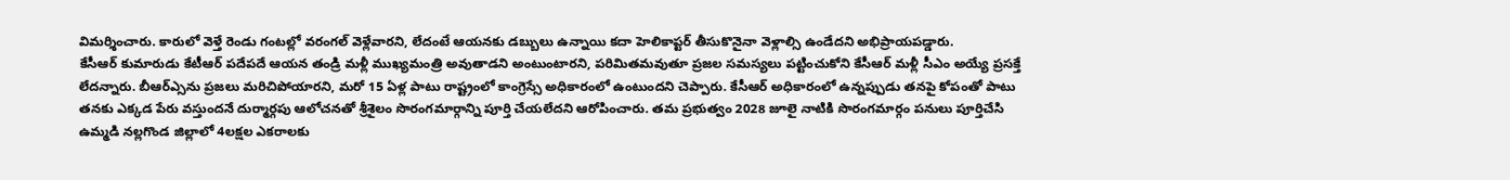విమర్శించారు. కారులో వెళ్తే రెండు గంటల్లో వరంగల్ వెళ్లేవారని, లేదంటే ఆయనకు డబ్బులు ఉన్నాయి కదా హెలికాప్టర్ తీసుకొనైనా వెళ్లాల్సి ఉండేదని అభిప్రాయపడ్డారు.
కేసీఆర్ కుమారుడు కేటీఆర్ పదేపదే ఆయన తండ్రి మళ్లీ ముఖ్యమంత్రి అవుతాడని అంటుంటారని, పరిమితమవుతూ ప్రజల సమస్యలు పట్టించుకోని కేసీఆర్ మళ్లీ సీఎం అయ్యే ప్రసక్తే లేదన్నారు. బీఆర్ఎ్సను ప్రజలు మరిచిపోయారని, మరో 15 ఏళ్ల పాటు రాష్ట్రంలో కాంగ్రెస్సే అధికారంలో ఉంటుందని చెప్పారు. కేసీఆర్ అధికారంలో ఉన్నప్పుడు తనపై కోపంతో పాటు తనకు ఎక్కడ పేరు వస్తుందనే దుర్మార్గపు ఆలోచనతో శ్రీశైలం సొరంగమార్గాన్ని పూర్తి చేయలేదని ఆరోపించారు. తమ ప్రభుత్వం 2028 జూలై నాటికి సొరంగమార్గం పనులు పూర్తిచేసి ఉమ్మడి నల్లగొండ జిల్లాలో 4లక్షల ఎకరాలకు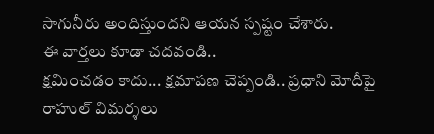సాగునీరు అందిస్తుందని ఆయన స్పష్టం చేశారు.
ఈ వార్తలు కూడా చదవండి..
క్షమించడం కాదు... క్షమాపణ చెప్పండి.. ప్రధాని మోదీపై రాహుల్ విమర్శలు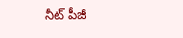నీట్ పీజీ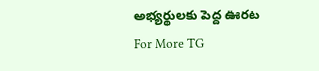అభ్యర్థులకు పెద్ద ఊరట
For More TG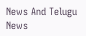News And Telugu News